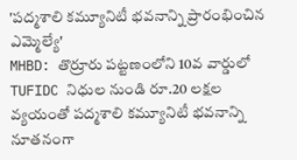'పద్మశాలి కమ్యూనిటీ భవనాన్ని ప్రారంభించిన ఎమ్మెల్యే'
MHBD: తొర్రూరు పట్టణంలోని 10వ వార్డులో TUFIDC నిధుల నుండి రూ.20 లక్షల వ్యయంతో పద్మశాలి కమ్యూనిటీ భవనాన్ని నూతనంగా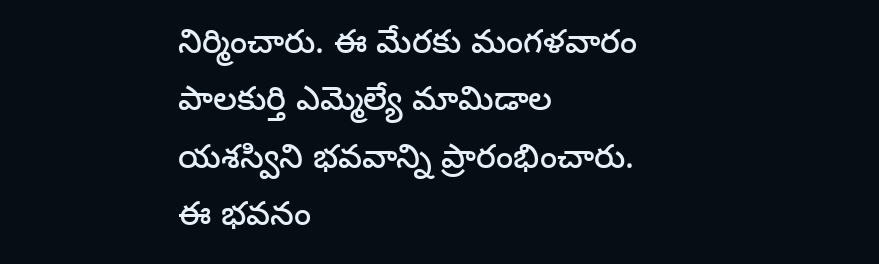నిర్మించారు. ఈ మేరకు మంగళవారం పాలకుర్తి ఎమ్మెల్యే మామిడాల యశస్విని భవవాన్ని ప్రారంభించారు. ఈ భవనం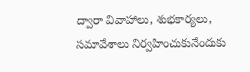ద్వారా వివాహాలు, శుభకార్యలు, సమావేశాలు నిర్వహించుకునేందుకు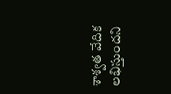శాశ్వత వేదిక లభిస్తుందని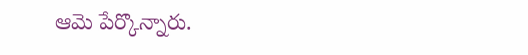ఆమె పేర్కొన్నారు.